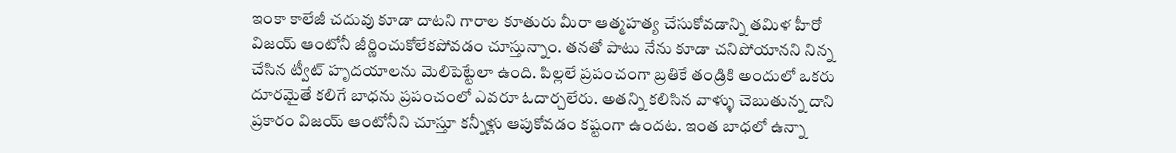ఇంకా కాలేజీ చదువు కూడా దాటని గారాల కూతురు మీరా ఆత్మహత్య చేసుకోవడాన్ని తమిళ హీరో విజయ్ ఆంటోనీ జీర్ణించుకోలేకపోవడం చూస్తున్నాం. తనతో పాటు నేను కూడా చనిపోయానని నిన్న చేసిన ట్వీట్ హృదయాలను మెలిపెట్టేలా ఉంది. పిల్లలే ప్రపంచంగా బ్రతికే తండ్రికి అందులో ఒకరు దూరమైతే కలిగే బాధను ప్రపంచంలో ఎవరూ ఓదార్చలేరు. అతన్ని కలిసిన వాళ్ళు చెబుతున్న దాని ప్రకారం విజయ్ ఆంటోనీని చూస్తూ కన్నీళ్లు ఆపుకోవడం కష్టంగా ఉందట. ఇంత బాధలో ఉన్నా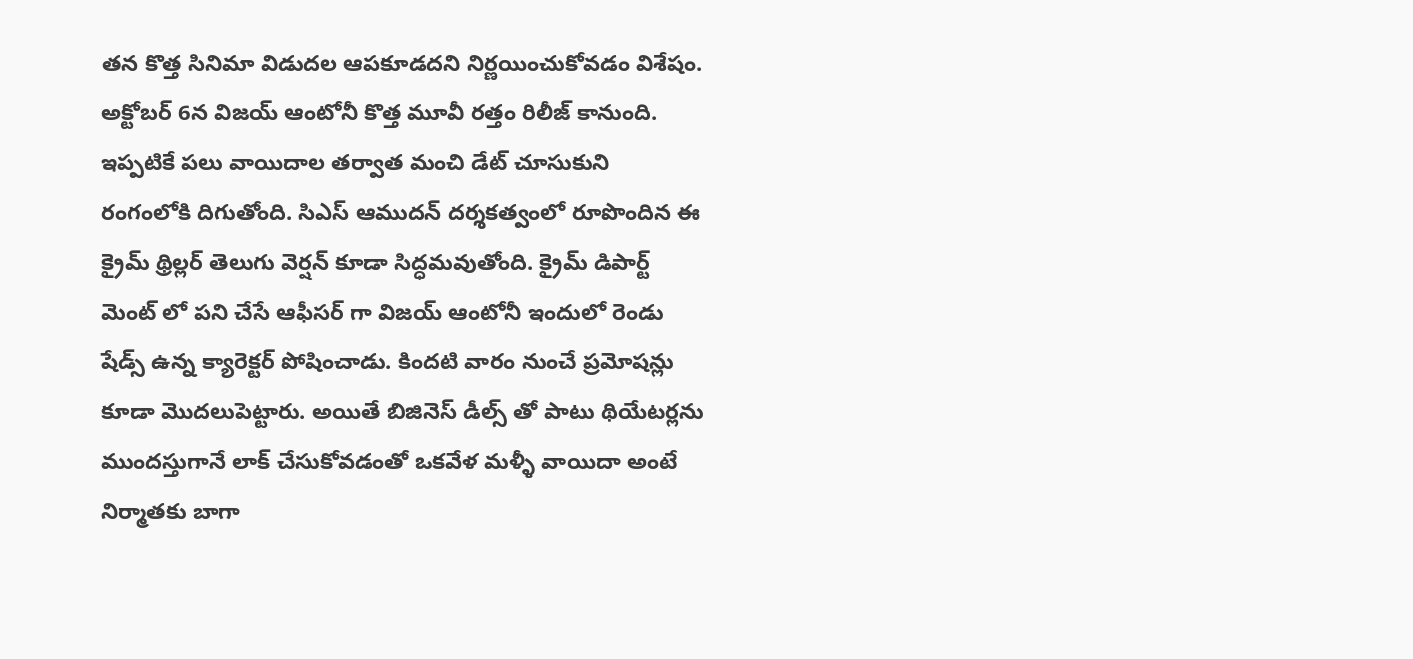తన కొత్త సినిమా విడుదల ఆపకూడదని నిర్ణయించుకోవడం విశేషం.
అక్టోబర్ 6న విజయ్ ఆంటోనీ కొత్త మూవీ రత్తం రిలీజ్ కానుంది. ఇప్పటికే పలు వాయిదాల తర్వాత మంచి డేట్ చూసుకుని రంగంలోకి దిగుతోంది. సిఎస్ ఆముదన్ దర్శకత్వంలో రూపొందిన ఈ క్రైమ్ థ్రిల్లర్ తెలుగు వెర్షన్ కూడా సిద్ధమవుతోంది. క్రైమ్ డిపార్ట్ మెంట్ లో పని చేసే ఆఫీసర్ గా విజయ్ ఆంటోనీ ఇందులో రెండు షేడ్స్ ఉన్న క్యారెక్టర్ పోషించాడు. కిందటి వారం నుంచే ప్రమోషన్లు కూడా మొదలుపెట్టారు. అయితే బిజినెస్ డీల్స్ తో పాటు థియేటర్లను ముందస్తుగానే లాక్ చేసుకోవడంతో ఒకవేళ మళ్ళీ వాయిదా అంటే నిర్మాతకు బాగా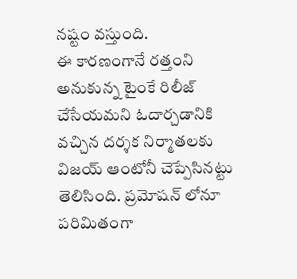నష్టం వస్తుంది.
ఈ కారణంగానే రత్తంని అనుకున్న టైంకే రిలీజ్ చేసేయమని ఓదార్చడానికి వచ్చిన దర్శక నిర్మాతలకు విజయ్ ఆంటోనీ చెప్పేసినట్టు తెలిసింది. ప్రమోషన్ లోనూ పరిమితంగా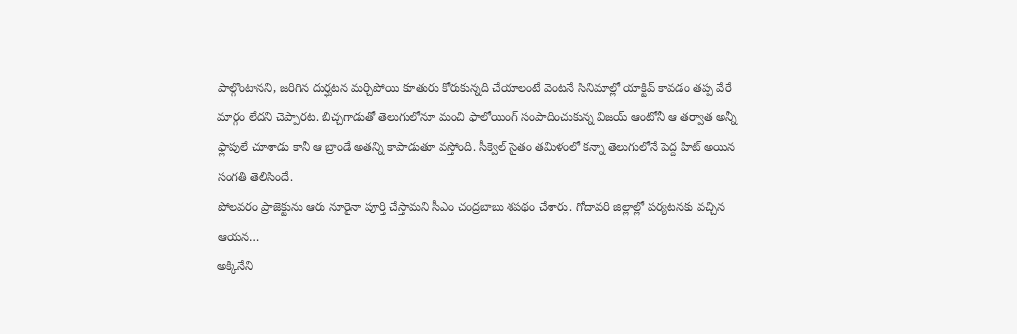పాల్గొంటానని, జరిగిన దుర్ఘటన మర్చిపోయి కూతురు కోరుకున్నది చేయాలంటే వెంటనే సినిమాల్లో యాక్టివ్ కావడం తప్ప వేరే మార్గం లేదని చెప్పారట. బిచ్చగాడుతో తెలుగులోనూ మంచి ఫాలోయింగ్ సంపాదించుకున్న విజయ్ ఆంటోనీ ఆ తర్వాత అన్నీ ఫ్లాపులే చూశాడు కానీ ఆ బ్రాండే అతన్ని కాపాడుతూ వస్తోంది. సీక్వెల్ సైతం తమిళంలో కన్నా తెలుగులోనే పెద్ద హిట్ అయిన సంగతి తెలిసిందే.
పోలవరం ప్రాజెక్టును ఆరు నూరైనా పూర్తి చేస్తామని సీఎం చంద్రబాబు శపథం చేశారు. గోదావరి జిల్లాల్లో పర్యటనకు వచ్చిన ఆయన…
అక్కినేని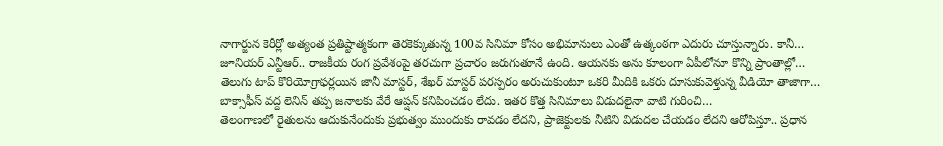నాగార్జున కెరీర్లో అత్యంత ప్రతిష్టాత్మకంగా తెరకెక్కుతున్న 100వ సినిమా కోసం అభిమానులు ఎంతో ఉత్కంఠగా ఎదురు చూస్తున్నారు. కానీ…
జూనియర్ ఎన్టీఆర్.. రాజకీయ రంగ ప్రవేశంపై తరచుగా ప్రచారం జరుగుతూనే ఉంది. ఆయనకు అను కూలంగా ఏపీలోనూ కొన్ని ప్రాంతాల్లో…
తెలుగు టాప్ కొరియోగ్రాఫర్లయిన జానీ మాస్టర్, శేఖర్ మాస్టర్ పరస్పరం అరుచుకుంటూ ఒకరి మీదికి ఒకరు దూసుకువెళ్తున్న వీడియో తాజాగా…
బాక్సాఫీస్ వద్ద లెనిన్ తప్ప జనాలకు వేరే ఆప్షన్ కనిపించడం లేదు. ఇతర కొత్త సినిమాలు విడుదలైనా వాటి గురించి…
తెలంగాణలో రైతులను ఆదుకునేందుకు ప్రభుత్వం ముందుకు రావడం లేదని, ప్రాజెక్టులకు నీటిని విడుదల చేయడం లేదని ఆరోపిస్తూ.. ప్రధాన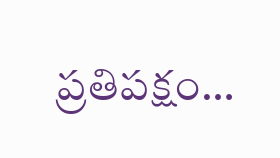ప్రతిపక్షం…